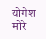योगेश मोरे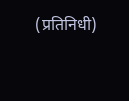(प्रतिनिधी)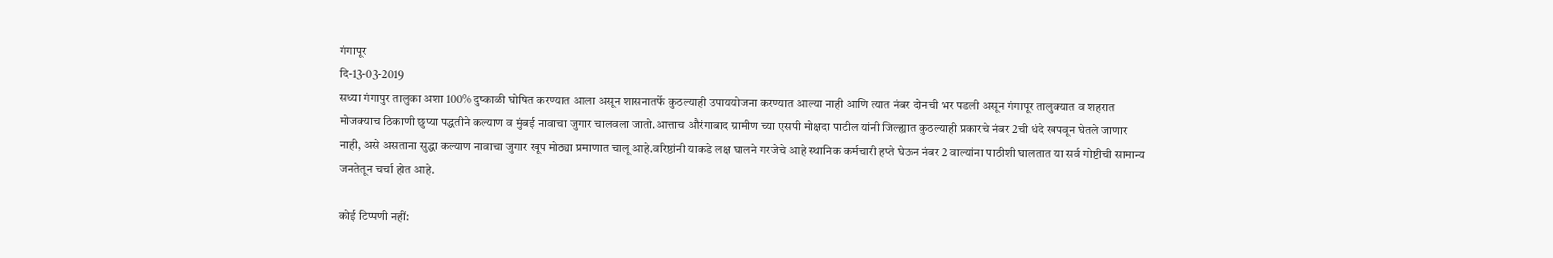गंगापूर
दि-13-03-2019
सध्या गंगापुर तालुका अशा 100% दुष्काळी घोषित करण्यात आला असून शासनातर्फे कुठल्याही उपाययोजना करण्यात आल्या नाही आणि त्यात नंबर दोनची भर पडली असून गंगापूर तालुक्यात व शहरात मोजक्याच ठिकाणी छुप्या पद्धतीने कल्याण व मुंबई नावाचा जुगार चालवला जातो.आत्ताच औरंगाबाद ग्रामीण च्या एसपी मोक्षदा पाटील यांनी जिल्ह्यात कुठल्याही प्रकारचे नंबर 2ची धंदे खपवून घेतले जाणार नाही, असे असताना सुद्धा कल्याण नावाचा जुगार खूप मोठ्या प्रमाणात चालू आहे.वरिष्ठांनी याकडे लक्ष घालने गरजेचे आहे स्थानिक कर्मचारी हप्ते घेऊन नंबर 2 वाल्यांना पाठीशी घालतात या सर्व गोष्टीची सामान्य जनतेतून चर्चा होत आहे.

कोई टिप्पणी नहीं: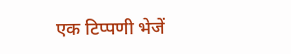एक टिप्पणी भेजें